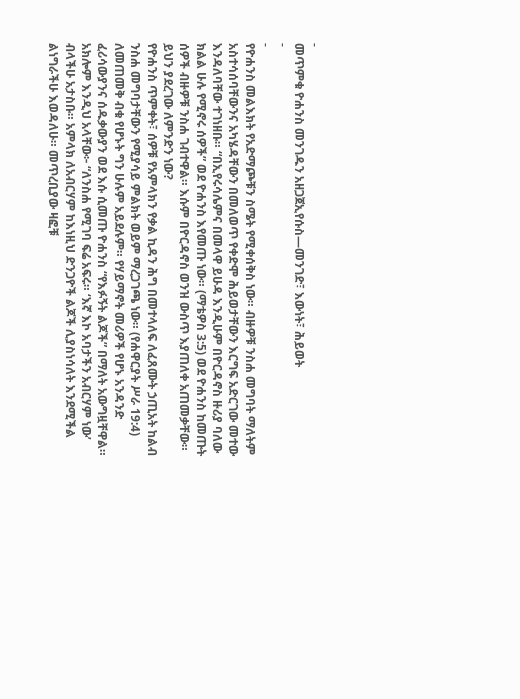-
መጥምቁ ዮሐንስ መንገዱን አዘጋጀኢየሱስ—መንገድ፣ እውነት፣ ሕይወት
-
-
የዮሐንስ መልእክት የአድማጮቹን ስሜት የሚቀሰቅስ ነው። ብዙዎቹ ንስሐ መግባት ማለትም አስተሳሰባቸውንና አካሄዳቸውን በመለወጥ የቀድሞ ሕይወታቸውን እርግፍ አድርገው መተው እንዳለባቸው ተገነዘቡ። “በኢየሩሳሌምና በመላዋ ይሁዳ እንዲሁም በዮርዳኖስ ዙሪያ ባለው ክልል ሁሉ የሚኖሩ ሰዎች” ወደ ዮሐንስ እየመጡ ነው። (ማቴዎስ 3:5) ወደ ዮሐንስ ከመጡት ሰዎች ብዙዎቹ ንስሐ ገብተዋል። እሱም በዮርዳኖስ ወንዝ ውስጥ እያጠለቀ አጠመቃቸው። ይህን ያደረገው ለምንድን ነው?
የዮሐንስ ጥምቀት፣ ሰዎቹ የአምላክን የቃል ኪዳን ሕግ በመተላለፍ ለፈጸሙት ኃጢአት ከልብ ንስሐ መግባታቸውን የሚያሳይ ምልክት ወይም ማረጋገጫ ነው። (የሐዋርያት ሥራ 19:4) ለመጠመቅ ብቁ የሆኑት ግን ሁሉም አይደሉም። የሃይማኖት መሪዎች የሆኑ አንዳንድ ፈሪሳውያንና ሰዱቃውያን ወደ እሱ ሲመጡ ዮሐንስ “የእፉኝት ልጆች” በማለት አውግዟቸዋል። አክሎም እንዲህ አላቸው፦ “ለንስሐ የሚገባ ፍሬ አፍሩ። ‘እኛ እኮ አባታችን አብርሃም ነው’ ብላችሁ አታስቡ። አምላክ ለአብርሃም ከእነዚህ ድንጋዮች ልጆች ሊያስነሳለት እንደሚችል ልነግራችሁ እወዳለሁ። መጥረቢያው ዛፎቹ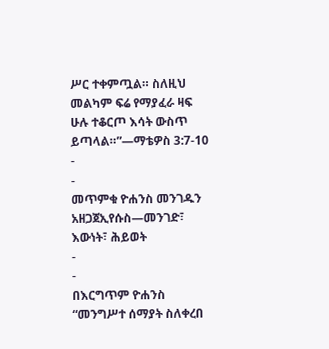ሥር ተቀምጧል። ስለዚህ መልካም ፍሬ የማያፈራ ዛፍ ሁሉ ተቆርጦ እሳት ውስጥ ይጣላል።”—ማቴዎስ 3:7-10
-
-
መጥምቁ ዮሐንስ መንገዱን አዘጋጀኢየሱስ—መንገድ፣ እውነት፣ ሕይወት
-
-
በእርግጥም ዮሐንስ “መንግሥተ ሰማያት ስለቀረበ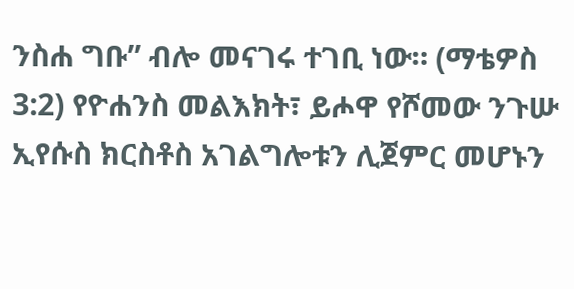ንስሐ ግቡ” ብሎ መናገሩ ተገቢ ነው። (ማቴዎስ 3:2) የዮሐንስ መልእክት፣ ይሖዋ የሾመው ንጉሡ ኢየሱስ ክርስቶስ አገልግሎቱን ሊጀምር መሆኑን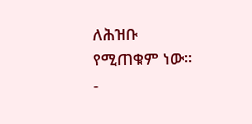ለሕዝቡ የሚጠቁም ነው።
-